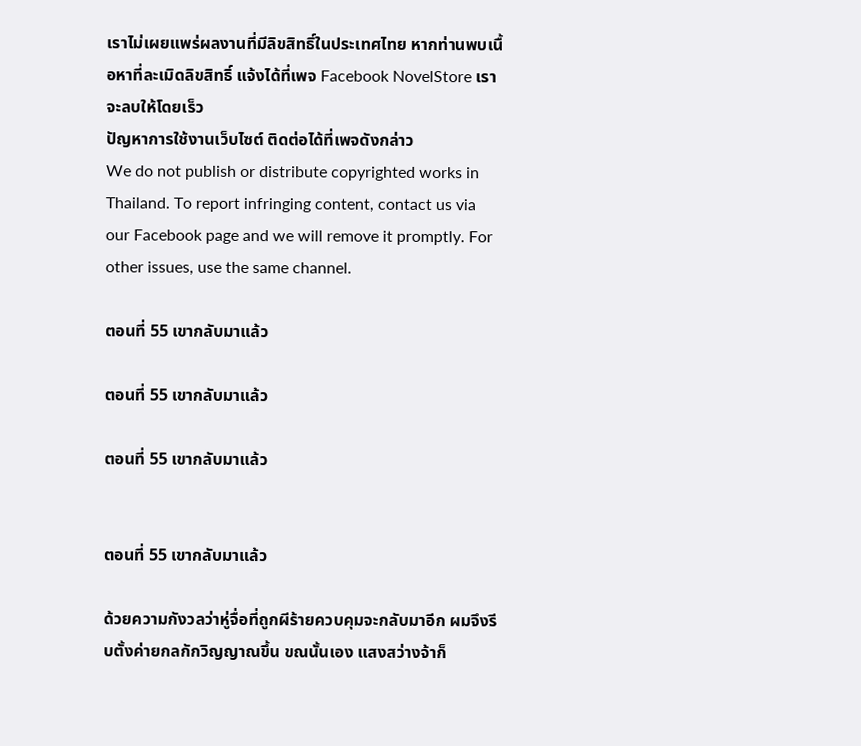เราไม่เผยแพร่ผลงานที่มีลิขสิทธิ์ในประเทศไทย หากท่านพบเนื้อหาที่ละเมิดลิขสิทธิ์ แจ้งได้ที่เพจ Facebook NovelStore เราจะลบให้โดยเร็ว
ปัญหาการใช้งานเว็บไซต์ ติดต่อได้ที่เพจดังกล่าว
We do not publish or distribute copyrighted works in Thailand. To report infringing content, contact us via our Facebook page and we will remove it promptly. For other issues, use the same channel.

ตอนที่ 55 เขากลับมาแล้ว

ตอนที่ 55 เขากลับมาแล้ว

ตอนที่ 55 เขากลับมาแล้ว


ตอนที่ 55 เขากลับมาแล้ว

ด้วยความกังวลว่าหู่จื่อที่ถูกผีร้ายควบคุมจะกลับมาอีก ผมจึงรีบตั้งค่ายกลกักวิญญาณขึ้น ขณนั้นเอง แสงสว่างจ้าก็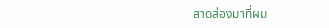สาดส่องมาที่ผม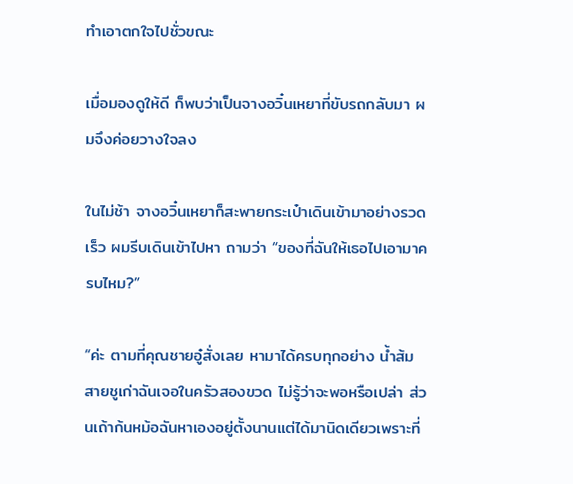ทำเอาตกใจไปชั่วขณะ

เมื่อมองดูให้ดี ก็พบว่าเป็นจางอวิ๋นเหยาที่ขับรถกลับมา ผมจึงค่อยวางใจลง

ในไม่ช้า จางอวิ๋นเหยาก็สะพายกระเป๋าเดินเข้ามาอย่างรวดเร็ว ผมรีบเดินเข้าไปหา ถามว่า “ของที่ฉันให้เธอไปเอามาครบไหม?”

“ค่ะ ตามที่คุณชายอู๋สั่งเลย หามาได้ครบทุกอย่าง น้ำส้มสายชูเก่าฉันเจอในครัวสองขวด ไม่รู้ว่าจะพอหรือเปล่า ส่วนเถ้าก้นหม้อฉันหาเองอยู่ตั้งนานแต่ได้มานิดเดียวเพราะที่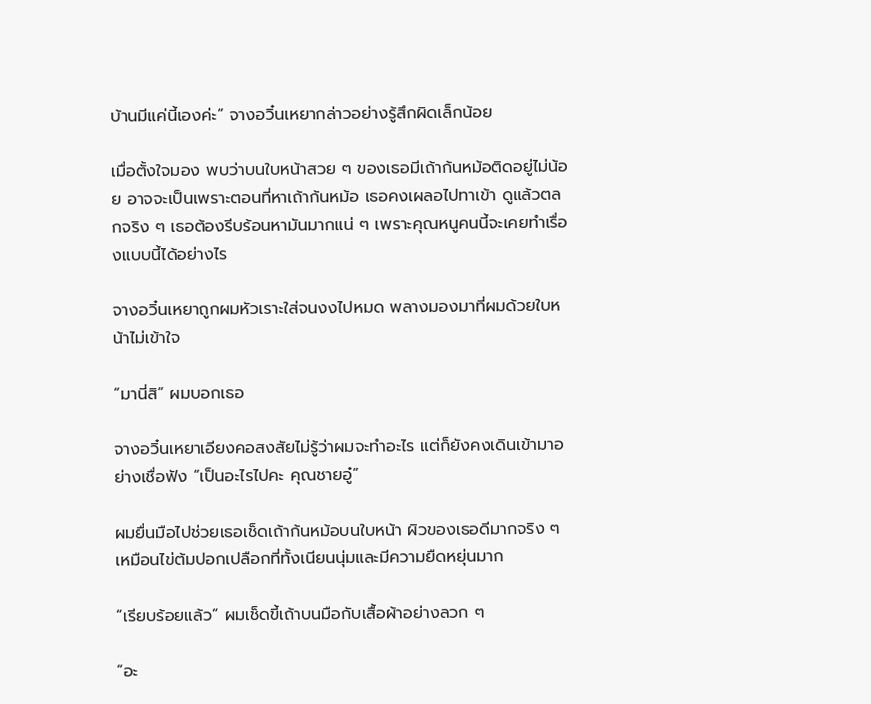บ้านมีแค่นี้เองค่ะ” จางอวิ๋นเหยากล่าวอย่างรู้สึกผิดเล็กน้อย

เมื่อตั้งใจมอง พบว่าบนใบหน้าสวย ๆ ของเธอมีเถ้าก้นหม้อติดอยู่ไม่น้อย อาจจะเป็นเพราะตอนที่หาเถ้าก้นหม้อ เธอคงเผลอไปทาเข้า ดูแล้วตลกจริง ๆ เธอต้องรีบร้อนหามันมากแน่ ๆ เพราะคุณหนูคนนี้จะเคยทำเรื่องแบบนี้ได้อย่างไร

จางอวิ๋นเหยาถูกผมหัวเราะใส่จนงงไปหมด พลางมองมาที่ผมด้วยใบหน้าไม่เข้าใจ

“มานี่สิ” ผมบอกเธอ

จางอวิ๋นเหยาเอียงคอสงสัยไม่รู้ว่าผมจะทำอะไร แต่ก็ยังคงเดินเข้ามาอย่างเชื่อฟัง “เป็นอะไรไปคะ คุณชายอู๋”

ผมยื่นมือไปช่วยเธอเช็ดเถ้าก้นหม้อบนใบหน้า ผิวของเธอดีมากจริง ๆ เหมือนไข่ต้มปอกเปลือกที่ทั้งเนียนนุ่มและมีความยืดหยุ่นมาก

“เรียบร้อยแล้ว” ผมเช็ดขี้เถ้าบนมือกับเสื้อผ้าอย่างลวก ๆ

“อะ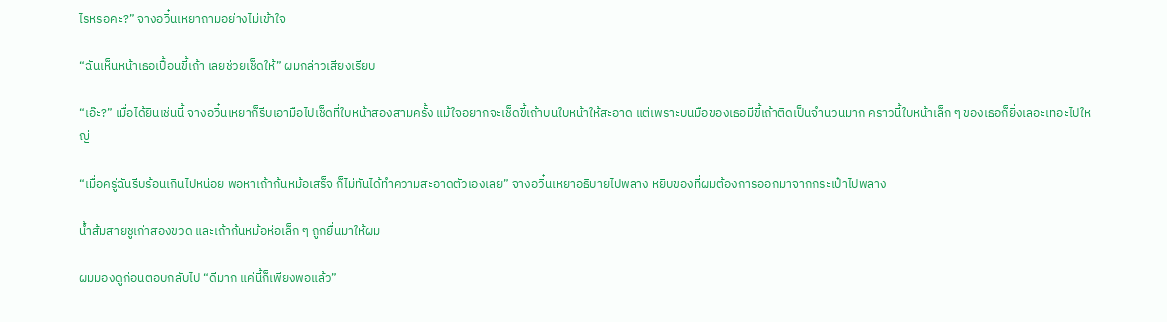ไรหรอคะ?” จางอวิ๋นเหยาถามอย่างไม่เข้าใจ

“ฉันเห็นหน้าเธอเปื้อนขี้เถ้า เลยช่วยเช็ดให้” ผมกล่าวเสียงเรียบ

“เอ๊ะ?” เมื่อได้ยินเช่นนี้ จางอวิ๋นเหยาก็รีบเอามือไปเช็ดที่ใบหน้าสองสามครั้ง แม้ใจอยากจะเช็ดขี้เถ้าบนใบหน้าให้สะอาด แต่เพราะบนมือของเธอมีขี้เถ้าติดเป็นจำนวนมาก คราวนี้ใบหน้าเล็ก ๆ ของเธอก็ยิ่งเลอะเทอะไปใหญ่

“เมื่อครู่ฉันรีบร้อนเกินไปหน่อย พอหาเถ้าก้นหม้อเสร็จ ก็ไม่ทันได้ทำความสะอาดตัวเองเลย” จางอวิ๋นเหยาอธิบายไปพลาง หยิบของที่ผมต้องการออกมาจากกระเป๋าไปพลาง

น้ำส้มสายชูเก่าสองขวด และเถ้าก้นหม้อห่อเล็ก ๆ ถูกยื่นมาให้ผม

ผมมองดูก่อนตอบกลับไป “ดีมาก แค่นี้ก็เพียงพอแล้ว”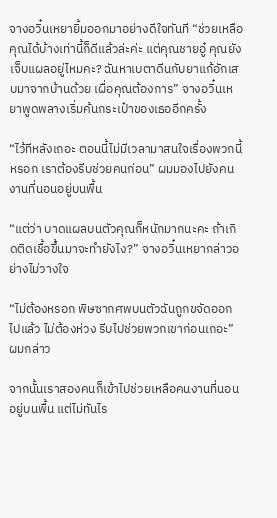จางอวิ๋นเหยายิ้มออกมาอย่างดีใจทันที “ช่วยเหลือคุณได้บ้างเท่านี้ก็ดีแล้วล่ะค่ะ แต่คุณชายอู๋ คุณยังเจ็บแผลอยู่ไหมคะ? ฉันหาเบตาดีนกับยาแก้อักเสบมาจากบ้านด้วย เผื่อคุณต้องการ” จางอวิ๋นเหยาพูดพลางเริ่มค้นกระเป๋าของเธออีกครั้ง

“ไว้ทีหลังเถอะ ตอนนี้ไม่มีเวลามาสนใจเรื่องพวกนี้หรอก เราต้องรีบช่วยคนก่อน” ผมมองไปยังคนงานที่นอนอยู่บนพื้น

“แต่ว่า บาดแผลบนตัวคุณก็หนักมากนะคะ ถ้าเกิดติดเชื้อขึ้นมาจะทำยังไง?” จางอวิ๋นเหยากล่าวอย่างไม่วางใจ

“ไม่ต้องหรอก พิษซากศพบนตัวฉันถูกขจัดออกไปแล้ว ไม่ต้องห่วง รีบไปช่วยพวกเขาก่อนเถอะ” ผมกล่าว

จากนั้นเราสองคนก็เข้าไปช่วยเหลือคนงานที่นอนอยู่บนพื้น แต่ไม่ทันไร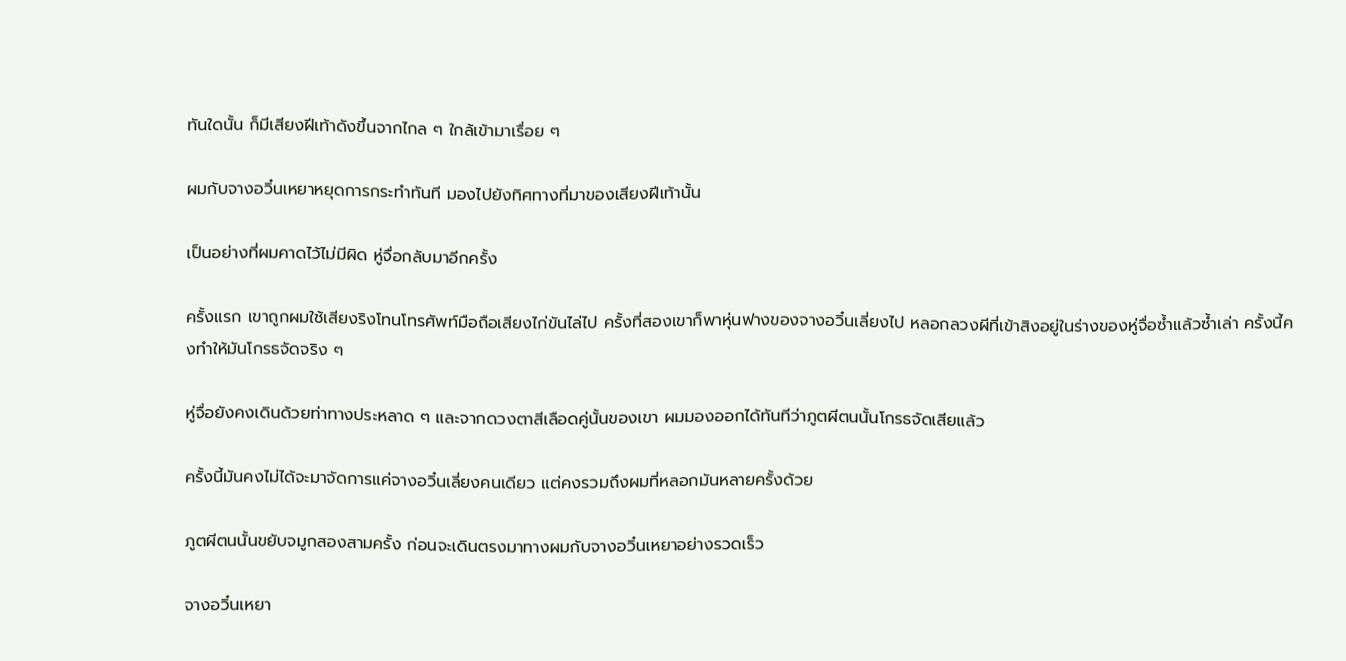ทันใดนั้น ก็มีเสียงฝีเท้าดังขึ้นจากไกล ๆ ใกล้เข้ามาเรื่อย ๆ

ผมกับจางอวิ๋นเหยาหยุดการกระทำทันที มองไปยังทิศทางที่มาของเสียงฝีเท้านั้น

เป็นอย่างที่ผมคาดไว้ไม่มีผิด หู่จื่อกลับมาอีกครั้ง

ครั้งแรก เขาถูกผมใช้เสียงริงโทนโทรศัพท์มือถือเสียงไก่ขันไล่ไป ครั้งที่สองเขาก็พาหุ่นฟางของจางอวิ๋นเลี่ยงไป หลอกลวงผีที่เข้าสิงอยู่ในร่างของหู่จื่อซ้ำแล้วซ้ำเล่า ครั้งนี้คงทำให้มันโกรธจัดจริง ๆ

หู่จื่อยังคงเดินด้วยท่าทางประหลาด ๆ และจากดวงตาสีเลือดคู่นั้นของเขา ผมมองออกได้ทันทีว่าภูตผีตนนั้นโกรธจัดเสียแล้ว

ครั้งนี้มันคงไม่ได้จะมาจัดการแค่จางอวิ๋นเลี่ยงคนเดียว แต่คงรวมถึงผมที่หลอกมันหลายครั้งด้วย

ภูตผีตนนั้นขยับจมูกสองสามครั้ง ก่อนจะเดินตรงมาทางผมกับจางอวิ๋นเหยาอย่างรวดเร็ว

จางอวิ๋นเหยา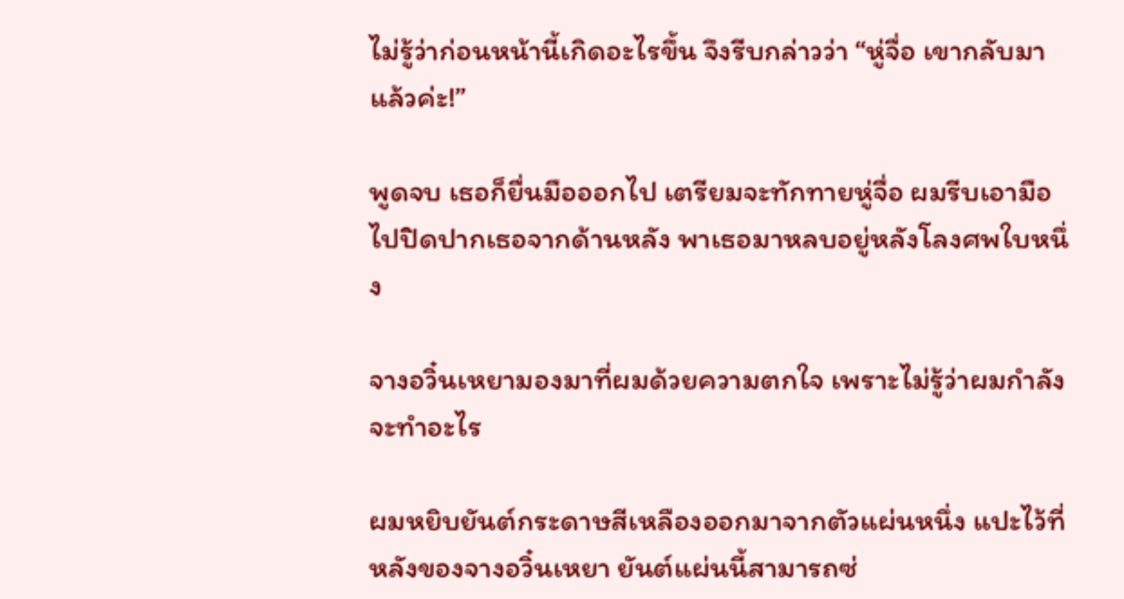ไม่รู้ว่าก่อนหน้านี้เกิดอะไรขึ้น จึงรีบกล่าวว่า “หู่จื่อ เขากลับมาแล้วค่ะ!”

พูดจบ เธอก็ยื่นมือออกไป เตรียมจะทักทายหู่จื่อ ผมรีบเอามือไปปิดปากเธอจากด้านหลัง พาเธอมาหลบอยู่หลังโลงศพใบหนึ่ง

จางอวิ๋นเหยามองมาที่ผมด้วยความตกใจ เพราะไม่รู้ว่าผมกำลังจะทำอะไร

ผมหยิบยันต์กระดาษสีเหลืองออกมาจากตัวแผ่นหนึ่ง แปะไว้ที่หลังของจางอวิ๋นเหยา ยันต์แผ่นนี้สามารถซ่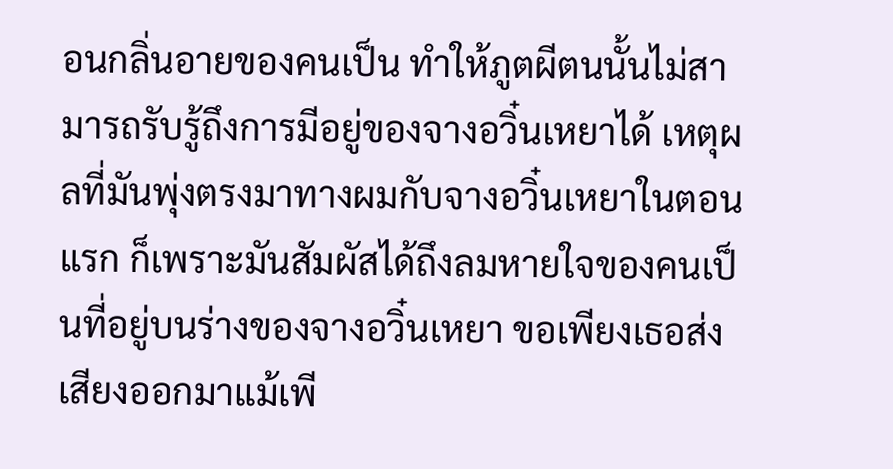อนกลิ่นอายของคนเป็น ทำให้ภูตผีตนนั้นไม่สามารถรับรู้ถึงการมีอยู่ของจางอวิ๋นเหยาได้ เหตุผลที่มันพุ่งตรงมาทางผมกับจางอวิ๋นเหยาในตอนแรก ก็เพราะมันสัมผัสได้ถึงลมหายใจของคนเป็นที่อยู่บนร่างของจางอวิ๋นเหยา ขอเพียงเธอส่งเสียงออกมาแม้เพี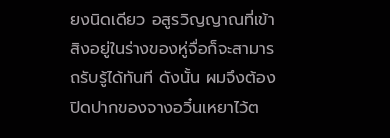ยงนิดเดียว อสูรวิญญาณที่เข้าสิงอยู่ในร่างของหู่จื่อก็จะสามารถรับรู้ได้ทันที ดังนั้น ผมจึงต้องปิดปากของจางอวิ๋นเหยาไว้ต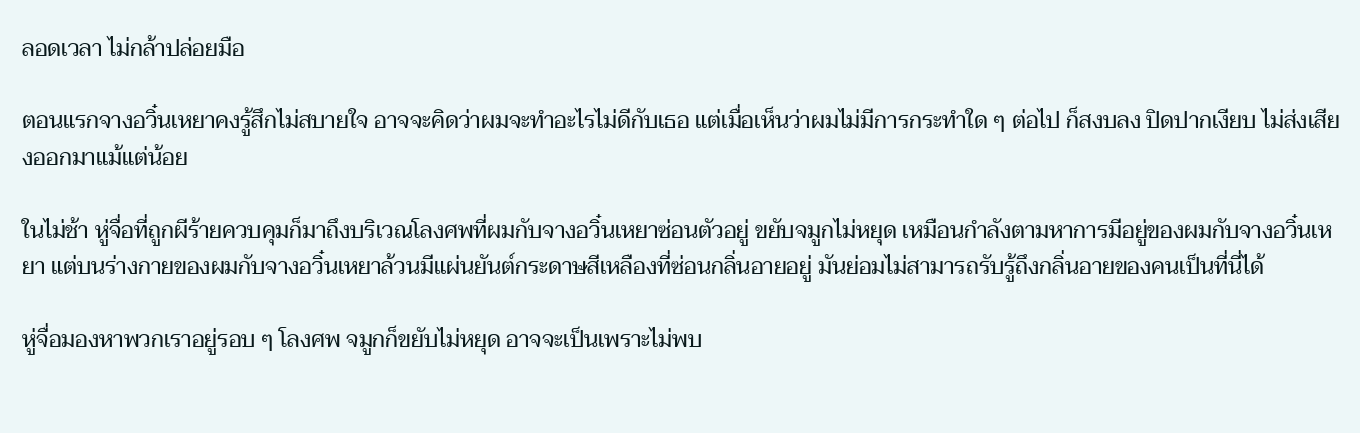ลอดเวลา ไม่กล้าปล่อยมือ

ตอนแรกจางอวิ๋นเหยาคงรู้สึกไม่สบายใจ อาจจะคิดว่าผมจะทำอะไรไม่ดีกับเธอ แต่เมื่อเห็นว่าผมไม่มีการกระทำใด ๆ ต่อไป ก็สงบลง ปิดปากเงียบ ไม่ส่งเสียงออกมาแม้แต่น้อย

ในไม่ช้า หู่จื่อที่ถูกผีร้ายควบคุมก็มาถึงบริเวณโลงศพที่ผมกับจางอวิ๋นเหยาซ่อนตัวอยู่ ขยับจมูกไม่หยุด เหมือนกำลังตามหาการมีอยู่ของผมกับจางอวิ๋นเหยา แต่บนร่างกายของผมกับจางอวิ๋นเหยาล้วนมีแผ่นยันต์กระดาษสีเหลืองที่ซ่อนกลิ่นอายอยู่ มันย่อมไม่สามารถรับรู้ถึงกลิ่นอายของคนเป็นที่นี่ได้

หู่จื่อมองหาพวกเราอยู่รอบ ๆ โลงศพ จมูกก็ขยับไม่หยุด อาจจะเป็นเพราะไม่พบ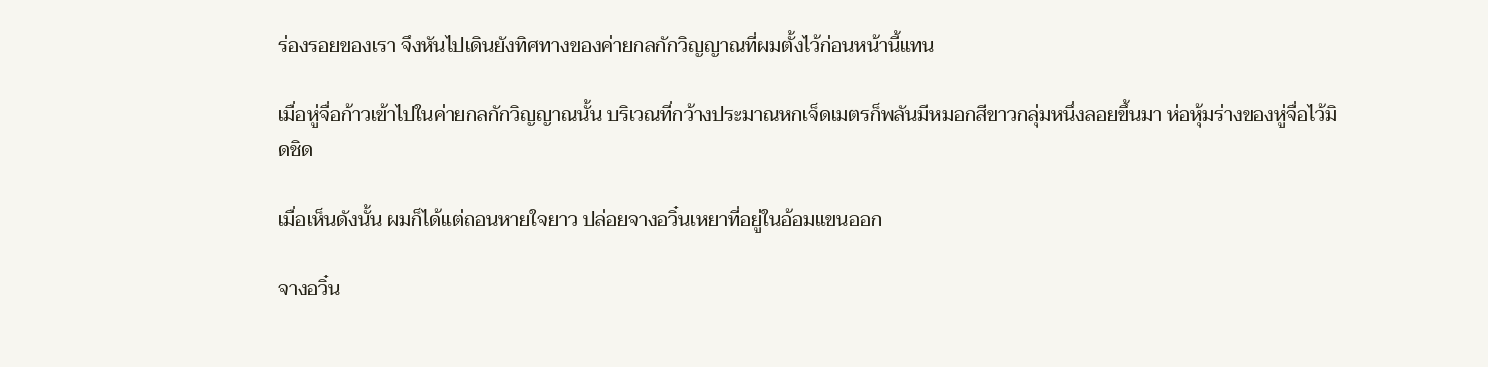ร่องรอยของเรา จึงหันไปเดินยังทิศทางของค่ายกลกักวิญญาณที่ผมตั้งไว้ก่อนหน้านี้แทน

เมื่อหู่จื่อก้าวเข้าไปในค่ายกลกักวิญญาณนั้น บริเวณที่กว้างประมาณหกเจ็ดเมตรก็พลันมีหมอกสีขาวกลุ่มหนึ่งลอยขึ้นมา ห่อหุ้มร่างของหู่จื่อไว้มิดชิด

เมื่อเห็นดังนั้น ผมก็ได้แต่ถอนหายใจยาว ปล่อยจางอวิ๋นเหยาที่อยู่ในอ้อมแขนออก

จางอวิ๋น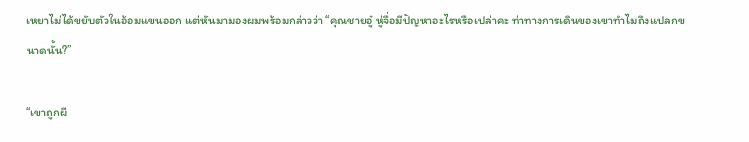เหยาไม่ได้ขยับตัวในอ้อมแขนออก แต่หันมามองผมพร้อมกล่าวว่า “คุณชายอู๋ หู่จื่อมีปัญหาอะไรหรือเปล่าคะ ท่าทางการเดินของเขาทำไมถึงแปลกขนาดนั้น?”

“เขาถูกผี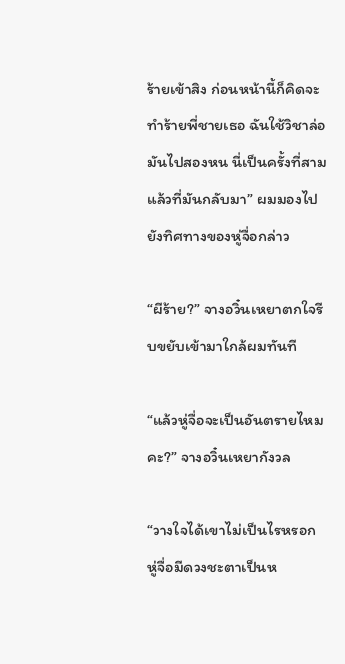ร้ายเข้าสิง ก่อนหน้านี้ก็คิดจะทำร้ายพี่ชายเธอ ฉันใช้วิชาล่อมันไปสองหน นี่เป็นครั้งที่สามแล้วที่มันกลับมา” ผมมองไปยังทิศทางของหู่จื่อกล่าว

“ผีร้าย?” จางอวิ๋นเหยาตกใจรีบขยับเข้ามาใกล้ผมทันที

“แล้วหู่จื่อจะเป็นอันตรายไหมคะ?” จางอวิ๋นเหยากังวล

“วางใจได้เขาไม่เป็นไรหรอก หู่จื่อมีดวงชะตาเป็นห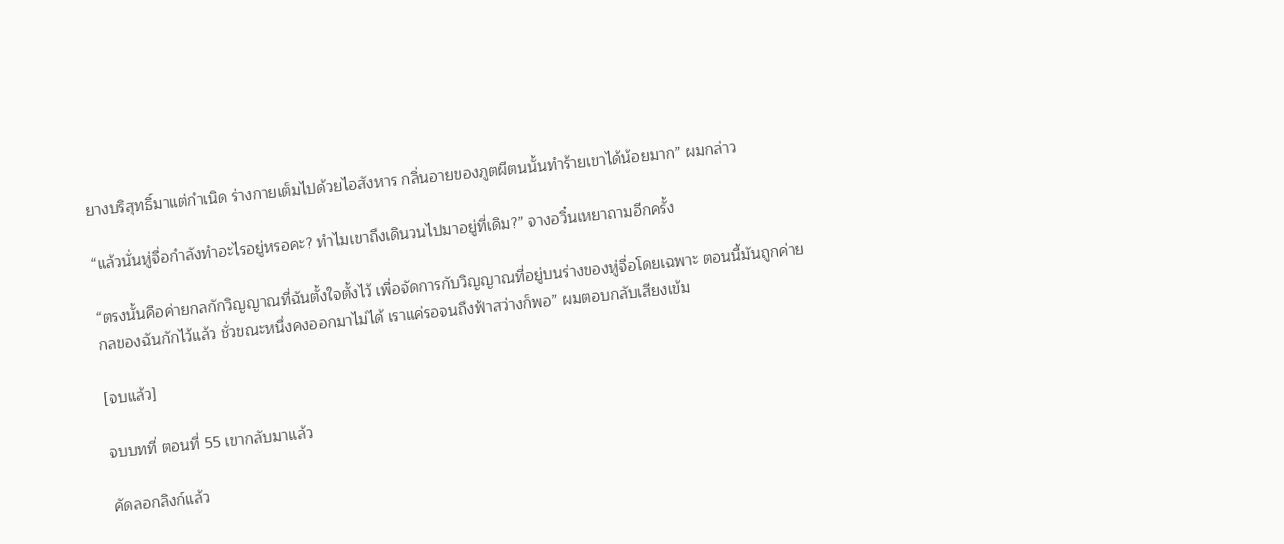ยางบริสุทธิ์มาแต่กำเนิด ร่างกายเต็มไปด้วยไอสังหาร กลิ่นอายของภูตผีตนนั้นทำร้ายเขาได้น้อยมาก” ผมกล่าว

“แล้วนั่นหู่จื่อกำลังทำอะไรอยู่หรอคะ? ทำไมเขาถึงเดินวนไปมาอยู่ที่เดิม?” จางอวิ๋นเหยาถามอีกครั้ง

“ตรงนั้นคือค่ายกลกักวิญญาณที่ฉันตั้งใจตั้งไว้ เพื่อจัดการกับวิญญาณที่อยู่บนร่างของหู่จื่อโดยเฉพาะ ตอนนี้มันถูกค่ายกลของฉันกักไว้แล้ว ชั่วขณะหนึ่งคงออกมาไม่ได้ เราแค่รอจนถึงฟ้าสว่างก็พอ” ผมตอบกลับเสียงเข้ม

[จบแล้ว]

จบบทที่ ตอนที่ 55 เขากลับมาแล้ว

คัดลอกลิงก์แล้ว